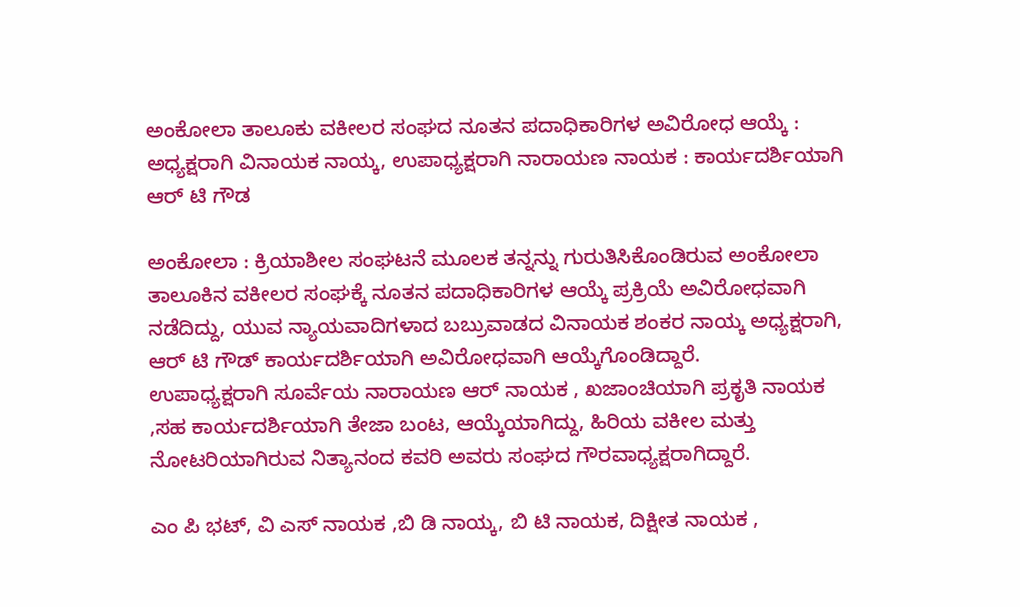ಅಂಕೋಲಾ ತಾಲೂಕು ವಕೀಲರ ಸಂಘದ ನೂತನ ಪದಾಧಿಕಾರಿಗಳ ಅವಿರೋಧ ಆಯ್ಕೆ : ಅಧ್ಯಕ್ಷರಾಗಿ ವಿನಾಯಕ ನಾಯ್ಕ, ಉಪಾಧ್ಯಕ್ಷರಾಗಿ ನಾರಾಯಣ ನಾಯಕ : ಕಾರ್ಯದರ್ಶಿಯಾಗಿ ಆರ್ ಟಿ ಗೌಡ

ಅಂಕೋಲಾ : ಕ್ರಿಯಾಶೀಲ ಸಂಘಟನೆ ಮೂಲಕ ತನ್ನನ್ನು ಗುರುತಿಸಿಕೊಂಡಿರುವ ಅಂಕೋಲಾ
ತಾಲೂಕಿನ ವಕೀಲರ ಸಂಘಕ್ಕೆ ನೂತನ ಪದಾಧಿಕಾರಿಗಳ ಆಯ್ಕೆ ಪ್ರಕ್ರಿಯೆ ಅವಿರೋಧವಾಗಿ ನಡೆದಿದ್ದು, ಯುವ ನ್ಯಾಯವಾದಿಗಳಾದ ಬಬ್ರುವಾಡದ ವಿನಾಯಕ ಶಂಕರ ನಾಯ್ಕ ಅಧ್ಯಕ್ಷರಾಗಿ, ಆರ್ ಟಿ ಗೌಡ್ ಕಾರ್ಯದರ್ಶಿಯಾಗಿ ಅವಿರೋಧವಾಗಿ ಆಯ್ಕೆಗೊಂಡಿದ್ದಾರೆ.
ಉಪಾಧ್ಯಕ್ಷರಾಗಿ ಸೂರ್ವೆಯ ನಾರಾಯಣ ಆರ್ ನಾಯಕ , ಖಜಾಂಚಿಯಾಗಿ ಪ್ರಕೃತಿ ನಾಯಕ ,ಸಹ ಕಾರ್ಯದರ್ಶಿಯಾಗಿ ತೇಜಾ ಬಂಟ, ಆಯ್ಕೆಯಾಗಿದ್ದು, ಹಿರಿಯ ವಕೀಲ ಮತ್ತು ನೋಟರಿಯಾಗಿರುವ ನಿತ್ಯಾನಂದ ಕವರಿ ಅವರು ಸಂಘದ ಗೌರವಾಧ್ಯಕ್ಷರಾಗಿದ್ದಾರೆ.

ಎಂ ಪಿ ಭಟ್, ವಿ ಎಸ್ ನಾಯಕ ,ಬಿ ಡಿ ನಾಯ್ಕ, ಬಿ ಟಿ ನಾಯಕ, ದಿಕ್ಷೀತ ನಾಯಕ ,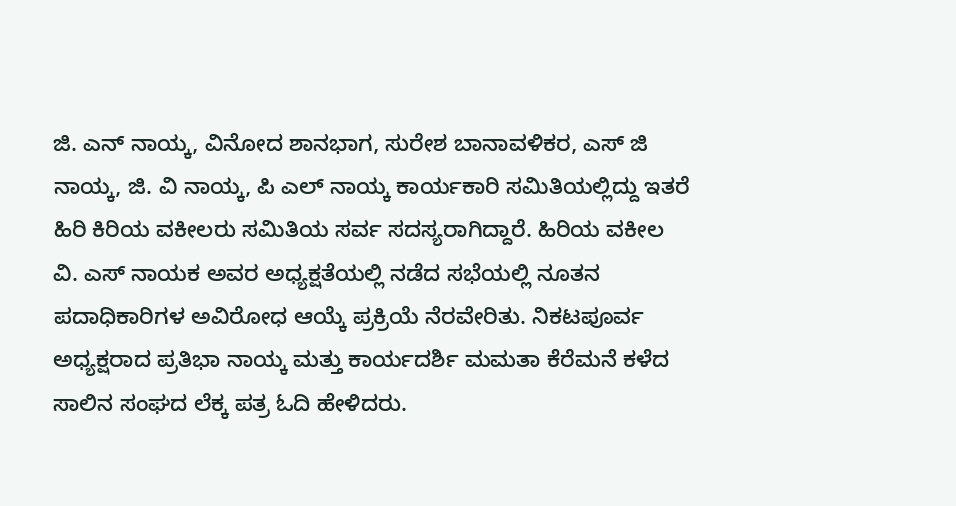ಜಿ. ಎನ್ ನಾಯ್ಕ, ವಿನೋದ ಶಾನಭಾಗ, ಸುರೇಶ ಬಾನಾವಳಿಕರ, ಎಸ್ ಜಿ ನಾಯ್ಕ, ಜಿ. ವಿ ನಾಯ್ಕ, ಪಿ ಎಲ್ ನಾಯ್ಕ ಕಾರ್ಯಕಾರಿ ಸಮಿತಿಯಲ್ಲಿದ್ದು ಇತರೆ ಹಿರಿ ಕಿರಿಯ ವಕೀಲರು ಸಮಿತಿಯ ಸರ್ವ ಸದಸ್ಯರಾಗಿದ್ದಾರೆ. ಹಿರಿಯ ವಕೀಲ ವಿ. ಎಸ್ ನಾಯಕ ಅವರ ಅಧ್ಯಕ್ಷತೆಯಲ್ಲಿ ನಡೆದ ಸಭೆಯಲ್ಲಿ ನೂತನ ಪದಾಧಿಕಾರಿಗಳ ಅವಿರೋಧ ಆಯ್ಕೆ ಪ್ರಕ್ರಿಯೆ ನೆರವೇರಿತು. ನಿಕಟಪೂರ್ವ ಅಧ್ಯಕ್ಷರಾದ ಪ್ರತಿಭಾ ನಾಯ್ಕ ಮತ್ತು ಕಾರ್ಯದರ್ಶಿ ಮಮತಾ ಕೆರೆಮನೆ ಕಳೆದ ಸಾಲಿನ ಸಂಘದ ಲೆಕ್ಕ ಪತ್ರ ಓದಿ ಹೇಳಿದರು.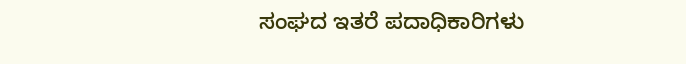ಸಂಘದ ಇತರೆ ಪದಾಧಿಕಾರಿಗಳು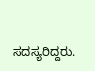ಸದಸ್ಯರಿದ್ದರು.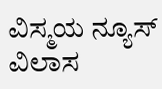ವಿಸ್ಮಯ ನ್ಯೂಸ್ ವಿಲಾಸ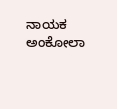ನಾಯಕ ಅಂಕೋಲಾ